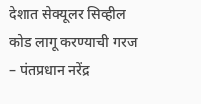देशात सेक्यूलर सिव्हील कोड लागू करण्याची गरज – पंतप्रधान नरेंद्र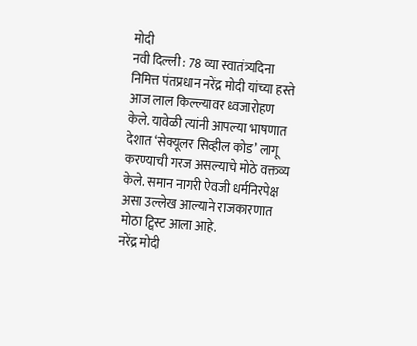मोदी
नवी दिल्ली : 78 व्या स्वातंत्र्यदिना निमित्त पंतप्रधान नरेंद्र मोदी यांच्या हस्ते आज लाल किल्ल्यावर ध्वजारोहण केले. यावेळी त्यांनी आपल्या भाषणात देशात ‘सेक्यूलर सिव्हील कोड’ लागू करण्याची गरज असल्याचे मोठे वक्तव्य केले. समान नागरी ऐवजी धर्मनिरपेक्ष असा उल्लेख आल्याने राजकारणात मोठा ट्विस्ट आला आहे.
नरेंद्र मोदी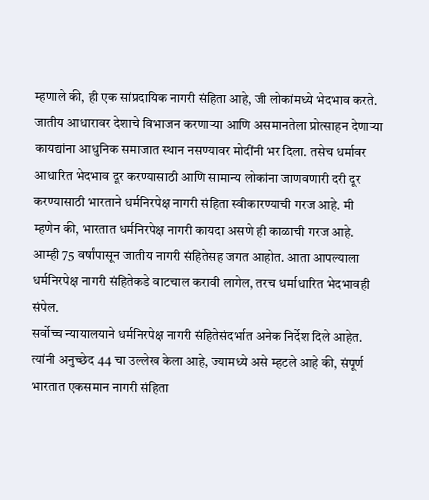म्हणाले की, ही एक सांप्रदायिक नागरी संहिता आहे, जी लोकांमध्ये भेदभाव करते. जातीय आधारावर देशाचे विभाजन करणाऱ्या आणि असमानतेला प्रोत्साहन देणाऱ्या कायद्यांना आधुनिक समाजात स्थान नसण्यावर मोदींनी भर दिला. तसेच धर्मावर आधारित भेदभाव दूर करण्यासाठी आणि सामान्य लोकांना जाणवणारी दरी दूर करण्यासाठी भारताने धर्मनिरपेक्ष नागरी संहिता स्वीकारण्याची गरज आहे. मी म्हणेन की, भारतात धर्मनिरपेक्ष नागरी कायदा असणे ही काळाची गरज आहे. आम्ही 75 वर्षांपासून जातीय नागरी संहितेसह जगत आहोत. आता आपल्याला धर्मनिरपेक्ष नागरी संहितेकडे वाटचाल करावी लागेल, तरच धर्माधारित भेदभावही संपेल.
सर्वोच्च न्यायालयाने धर्मनिरपेक्ष नागरी संहितेसंदर्भात अनेक निर्देश दिले आहेत. त्यांनी अनुच्छेद 44 चा उल्लेख केला आहे, ज्यामध्ये असे म्हटले आहे की, संपूर्ण भारतात एकसमान नागरी संहिता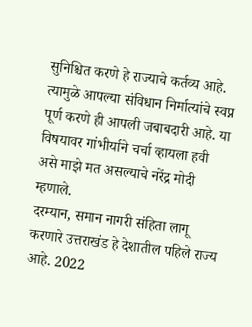सुनिश्चित करणे हे राज्याचे कर्तव्य आहे. त्यामुळे आपल्या संविधान निर्मात्यांचे स्वप्न पूर्ण करणे ही आपली जबाबदारी आहे. या विषयावर गांभीर्याने चर्चा व्हायला हवी असे माझे मत असल्याचे नरेंद्र मोदी म्हणाले.
दरम्यान, समान नागरी संहिता लागू करणारे उत्तराखंड हे देशातील पहिले राज्य आहे. 2022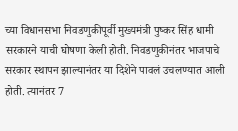च्या विधानसभा निवडणुकीपूर्वी मुख्यमंत्री पुष्कर सिंह धामी सरकारने याची घोषणा केली होती. निवडणुकीनंतर भाजपाचे सरकार स्थापन झाल्यानंतर या दिशेने पावलं उचलण्यात आली होती. त्यानंतर 7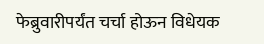फेब्रुवारीपर्यंत चर्चा होऊन विधेयक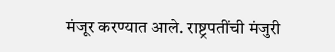मंजूर करण्यात आले. राष्ट्रपतींची मंजुरी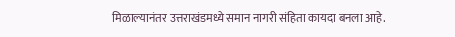मिळाल्यानंतर उत्तराखंडमध्ये समान नागरी संहिता कायदा बनला आहे.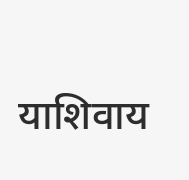याशिवाय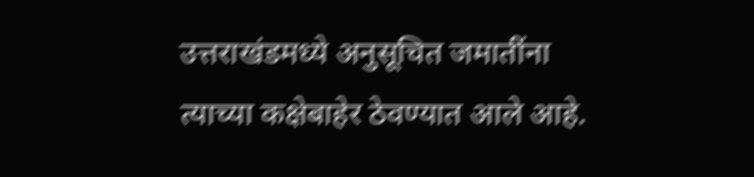उत्तराखंडमध्ये अनुसूचित जमातींना त्याच्या कक्षेबाहेर ठेवण्यात आले आहे.